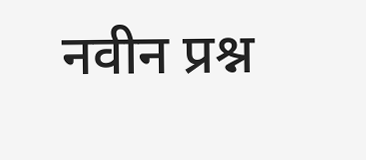नवीन प्रश्न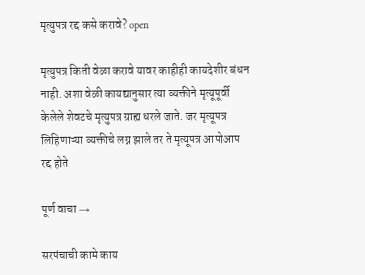मृत्युपत्र रद्द कसे करावे? open

मृत्युपत्र किती वेळा करावे यावर काहीही कायदेशीर बंधन नाही. अशा वेळी कायद्यानुसार त्या व्यक्तीने मृत्यूपूर्वी केलेले शेवटचे मृत्युपत्र ग्राह्य धरले जाते. जर मृत्यूपत्र लिहिणाऱ्या व्यक्तीचे लग्न झाले तर ते मृत्यूपत्र आपोआप रद्द होते

पूर्ण वाचा →

सरपंचाची कामे काय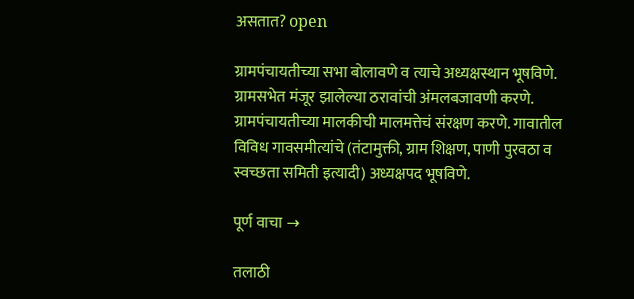असतात? open

ग्रामपंचायतीच्या सभा बोलावणे व त्याचे अध्यक्षस्थान भूषविणे. ग्रामसभेत मंजूर झालेल्या ठरावांची अंमलबजावणी करणे. ग्रामपंचायतीच्या मालकीची मालमत्तेचं संरक्षण करणे. गावातील विविध गावसमीत्यांचे (तंटामुक्ती, ग्राम शिक्षण, पाणी पुरवठा व स्वच्छता समिती इत्यादी) अध्यक्षपद भूषविणे.

पूर्ण वाचा →

तलाठी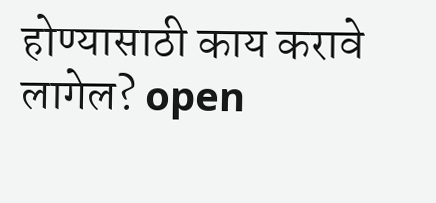होण्यासाठी काय करावे लागेल? open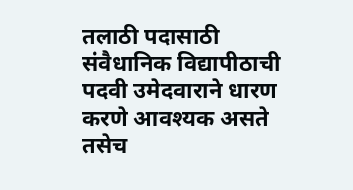तलाठी पदासाठी संवैधानिक विद्यापीठाची पदवी उमेदवाराने धारण करणे आवश्यक असते तसेच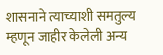शासनाने त्याच्याशी समतुल्य म्हणून जाहीर केलेली अन्य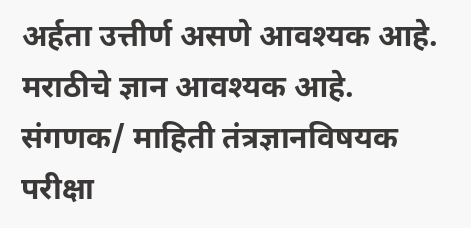अर्हता उत्तीर्ण असणे आवश्यक आहे. मराठीचे ज्ञान आवश्यक आहे. संगणक/ माहिती तंत्रज्ञानविषयक परीक्षा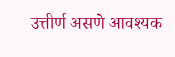उत्तीर्ण असणे आवश्यक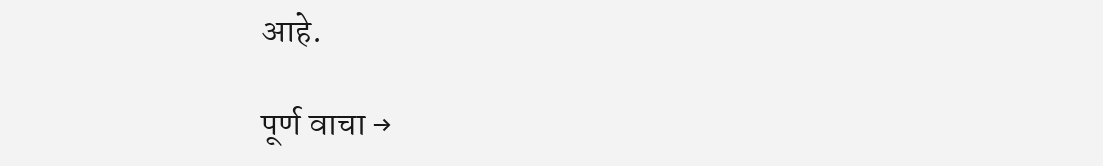आहे.

पूर्ण वाचा →